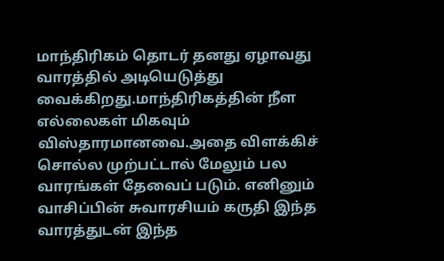மாந்திரிகம் தொடர் தனது ஏழாவது வாரத்தில் அடியெடுத்து வைக்கிறது.மாந்திரிகத்தின் நீள எல்லைகள் மிகவும் விஸ்தாரமானவை.அதை விளக்கிச் சொல்ல முற்பட்டால் மேலும் பல வாரங்கள் தேவைப் படும். எனினும் வாசிப்பின் சுவாரசியம் கருதி இந்த வாரத்துடன் இந்த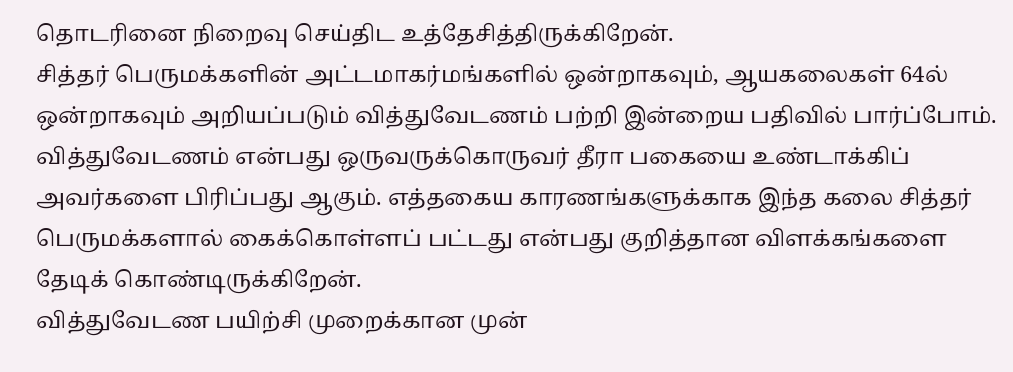தொடரினை நிறைவு செய்திட உத்தேசித்திருக்கிறேன்.
சித்தர் பெருமக்களின் அட்டமாகர்மங்களில் ஒன்றாகவும், ஆயகலைகள் 64ல் ஒன்றாகவும் அறியப்படும் வித்துவேடணம் பற்றி இன்றைய பதிவில் பார்ப்போம்.
வித்துவேடணம் என்பது ஒருவருக்கொருவர் தீரா பகையை உண்டாக்கிப் அவர்களை பிரிப்பது ஆகும். எத்தகைய காரணங்களுக்காக இந்த கலை சித்தர் பெருமக்களால் கைக்கொள்ளப் பட்டது என்பது குறித்தான விளக்கங்களை தேடிக் கொண்டிருக்கிறேன்.
வித்துவேடண பயிற்சி முறைக்கான முன்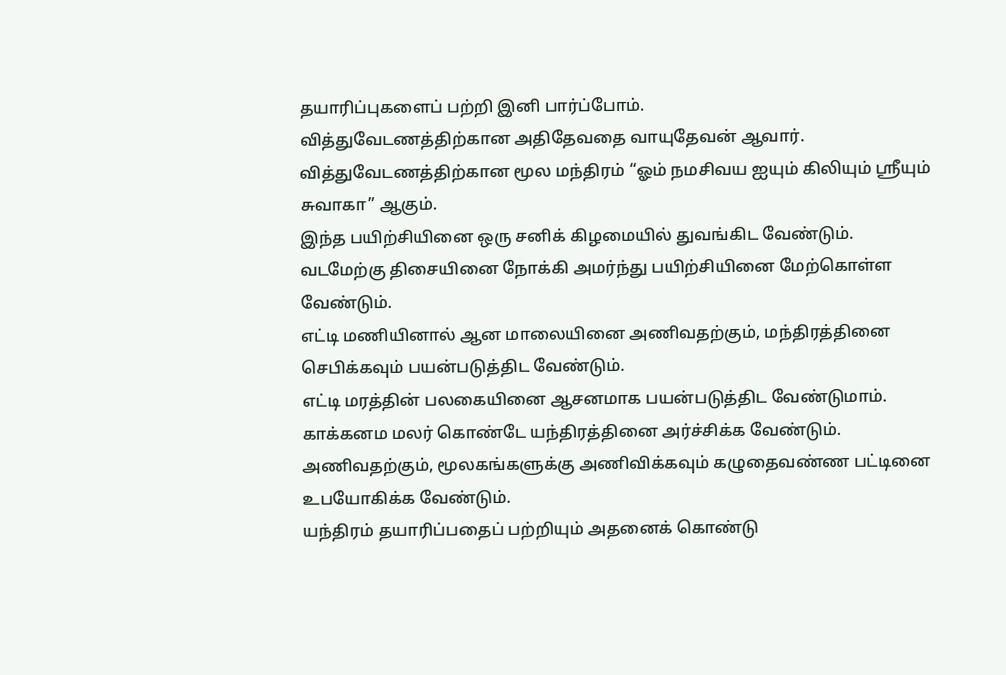தயாரிப்புகளைப் பற்றி இனி பார்ப்போம்.
வித்துவேடணத்திற்கான அதிதேவதை வாயுதேவன் ஆவார்.
வித்துவேடணத்திற்கான மூல மந்திரம் “ஓம் நமசிவய ஐயும் கிலியும் ஸ்ரீயும் சுவாகா” ஆகும்.
இந்த பயிற்சியினை ஒரு சனிக் கிழமையில் துவங்கிட வேண்டும்.
வடமேற்கு திசையினை நோக்கி அமர்ந்து பயிற்சியினை மேற்கொள்ள வேண்டும்.
எட்டி மணியினால் ஆன மாலையினை அணிவதற்கும், மந்திரத்தினை செபிக்கவும் பயன்படுத்திட வேண்டும்.
எட்டி மரத்தின் பலகையினை ஆசனமாக பயன்படுத்திட வேண்டுமாம்.
காக்கனம மலர் கொண்டே யந்திரத்தினை அர்ச்சிக்க வேண்டும்.
அணிவதற்கும், மூலகங்களுக்கு அணிவிக்கவும் கழுதைவண்ண பட்டினை உபயோகிக்க வேண்டும்.
யந்திரம் தயாரிப்பதைப் பற்றியும் அதனைக் கொண்டு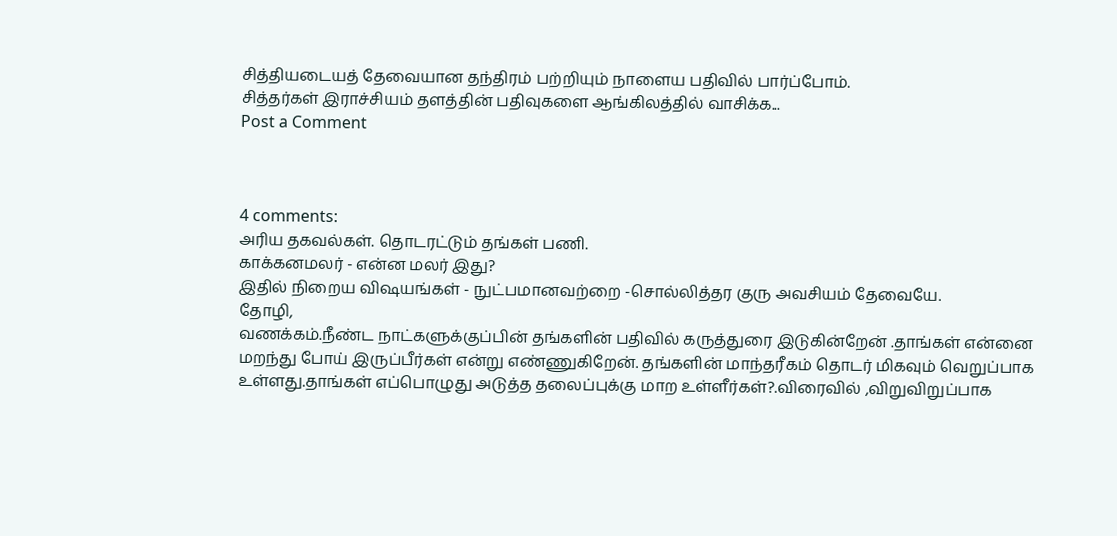சித்தியடையத் தேவையான தந்திரம் பற்றியும் நாளைய பதிவில் பார்ப்போம்.
சித்தர்கள் இராச்சியம் தளத்தின் பதிவுகளை ஆங்கிலத்தில் வாசிக்க...
Post a Comment



4 comments:
அரிய தகவல்கள். தொடரட்டும் தங்கள் பணி.
காக்கனமலர் - என்ன மலர் இது?
இதில் நிறைய விஷயங்கள் - நுட்பமானவற்றை -சொல்லித்தர குரு அவசியம் தேவையே.
தோழி,
வணக்கம்.நீண்ட நாட்களுக்குப்பின் தங்களின் பதிவில் கருத்துரை இடுகின்றேன் .தாங்கள் என்னை
மறந்து போய் இருப்பீர்கள் என்று எண்ணுகிறேன். தங்களின் மாந்தரீகம் தொடர் மிகவும் வெறுப்பாக உள்ளது.தாங்கள் எப்பொழுது அடுத்த தலைப்புக்கு மாற உள்ளீர்கள்?.விரைவில் ,விறுவிறுப்பாக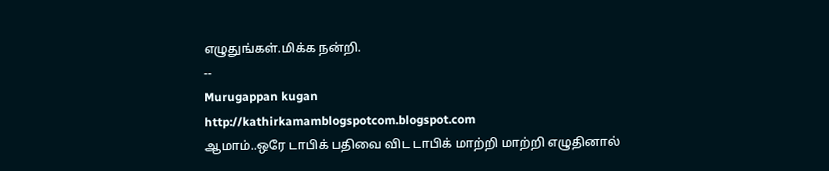எழுதுங்கள்.மிக்க நன்றி.
--
Murugappan kugan
http://kathirkamamblogspotcom.blogspot.com
ஆமாம்..ஒரே டாபிக் பதிவை விட டாபிக் மாற்றி மாற்றி எழுதினால்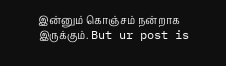இன்னும் கொஞ்சம் நன்றாக இருக்கும். But ur post is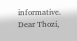informative.
Dear Thozi,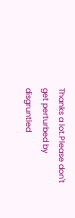Thanks a lot.Please don't get perturbed by
disgruntled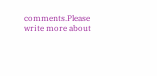comments.Please write more about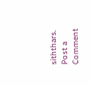siththars.
Post a Comment